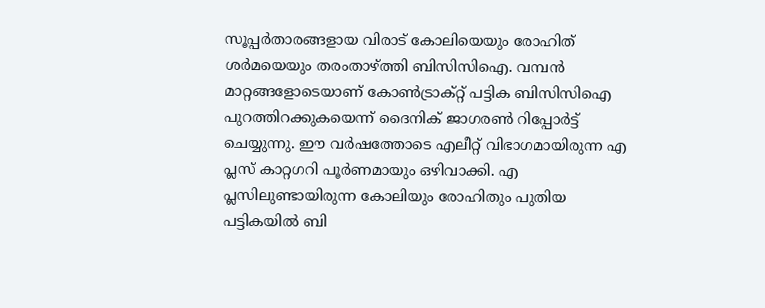സൂപ്പര്‍താരങ്ങളായ വിരാട് കോലിയെയും രോഹിത് ശര്‍മയെയും തരംതാഴ്ത്തി ബിസിസിഐ. വമ്പന്‍ മാറ്റങ്ങളോടെയാണ് കോണ്‍ട്രാക്റ്റ് പട്ടിക ബിസിസിഐ പുറത്തിറക്കുകയെന്ന് ദൈനിക് ജാഗരണ്‍ റിപ്പോര്‍ട്ട് ചെയ്യുന്നു. ഈ വര്‍ഷത്തോടെ എലീറ്റ് വിഭാഗമായിരുന്ന എ പ്ലസ് കാറ്റഗറി പൂര്‍ണമായും ഒഴിവാക്കി. എ പ്ലസിലുണ്ടായിരുന്ന കോലിയും രോഹിതും പുതിയ പട്ടികയില്‍ ബി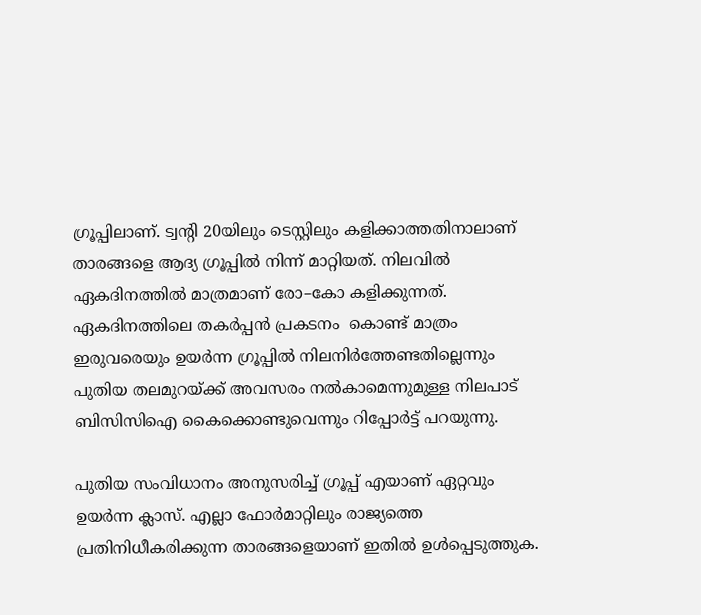ഗ്രൂപ്പിലാണ്. ട്വന്‍റി 20യിലും ടെസ്റ്റിലും കളിക്കാത്തതിനാലാണ് താരങ്ങളെ ആദ്യ ഗ്രൂപ്പില്‍ നിന്ന് മാറ്റിയത്. നിലവില്‍ ഏകദിനത്തില്‍ മാത്രമാണ് രോ–കോ കളിക്കുന്നത്. ഏകദിനത്തിലെ തകര്‍പ്പന്‍ പ്രകടനം  കൊണ്ട് മാത്രം ഇരുവരെയും ഉയര്‍ന്ന ഗ്രൂപ്പില്‍ നിലനിര്‍ത്തേണ്ടതില്ലെന്നും പുതിയ തലമുറയ്ക്ക് അവസരം നല്‍കാമെന്നുമുള്ള നിലപാട് ബിസിസിഐ കൈക്കൊണ്ടുവെന്നും റിപ്പോര്‍ട്ട് പറയുന്നു.

പുതിയ സംവിധാനം അനുസരിച്ച് ഗ്രൂപ്പ് എയാണ് ഏറ്റവും ഉയര്‍ന്ന ക്ലാസ്. എല്ലാ ഫോര്‍മാറ്റിലും രാജ്യത്തെ പ്രതിനിധീകരിക്കുന്ന താരങ്ങളെയാണ് ഇതില്‍ ഉള്‍പ്പെടുത്തുക.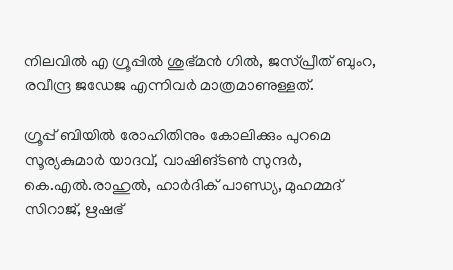നിലവില്‍ എ ഗ്രൂപ്പില്‍ ശുഭ്മന്‍ ഗില്‍, ജസ്പ്രീത് ബുംറ, രവീന്ദ്ര ജഡേജ എന്നിവര്‍ മാത്രമാണുള്ളത്.

ഗ്രൂപ്പ് ബിയില്‍ രോഹിതിനും കോലിക്കും പുറമെ സൂര്യകുമാര്‍ യാദവ്, വാഷിങ്ടണ്‍ സുന്ദര്‍, കെ.എല്‍.രാഹുല്‍, ഹാര്‍ദിക് പാണ്ഡ്യ, മുഹമ്മദ് സിറാജ്, ഋഷഭ്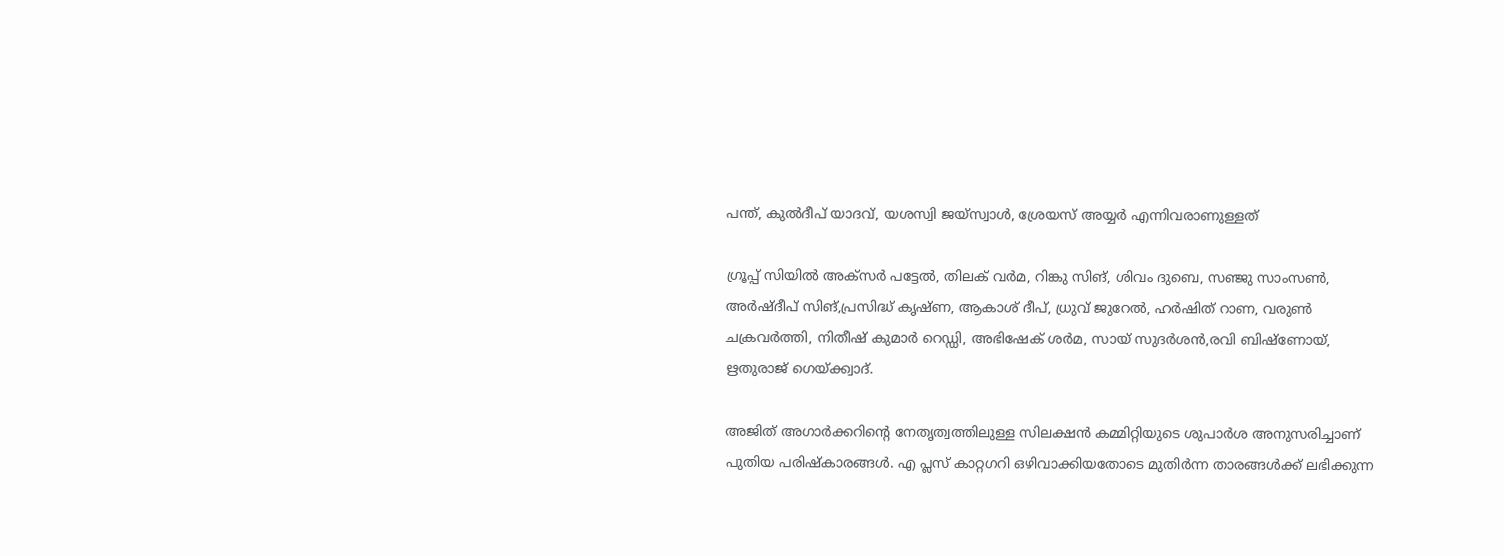പന്ത്, കുല്‍ദീപ് യാദവ്, യശസ്വി ജയ്സ്വാള്‍, ശ്രേയസ് അയ്യര്‍ എന്നിവരാണുള്ളത്

ഗ്രൂപ്പ് സിയില്‍ അക്സര്‍ പട്ടേല്‍, തിലക് വര്‍മ, റിങ്കു സിങ്, ശിവം ദുബെ, സഞ്ജു സാംസണ്‍, അര്‍ഷ്ദീപ് സിങ്,പ്രസിദ്ധ് കൃഷ്ണ, ആകാശ് ദീപ്, ധ്രുവ് ജുറേല്‍, ഹര്‍ഷിത് റാണ, വരുണ്‍ ചക്രവര്‍ത്തി, നിതീഷ് കുമാര്‍ റെഡ്ഡി, അഭിഷേക് ശര്‍മ, സായ് സുദര്‍ശന്‍,രവി ബിഷ്ണോയ്, ഋതുരാജ് ഗെയ്ക്ക്വാദ്.

അജിത് അഗാര്‍ക്കറിന്‍റെ നേതൃത്വത്തിലുള്ള സിലക്ഷന്‍ കമ്മിറ്റിയുടെ ശുപാര്‍ശ അനുസരിച്ചാണ് പുതിയ പരിഷ്കാരങ്ങള്‍. എ പ്ലസ് കാറ്റഗറി ഒഴിവാക്കിയതോടെ മുതിര്‍ന്ന താരങ്ങള്‍ക്ക് ലഭിക്കുന്ന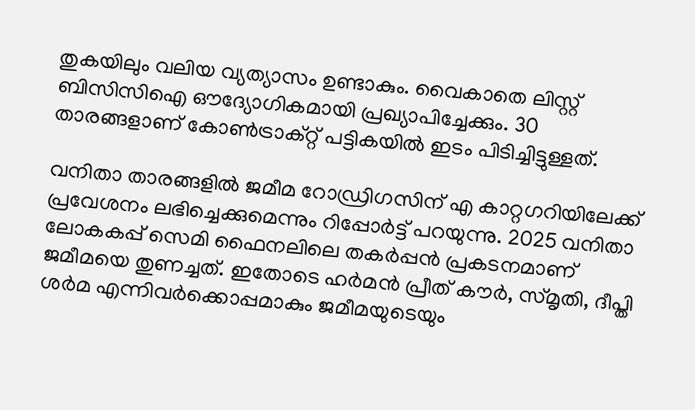തുകയിലും വലിയ വ്യത്യാസം ഉണ്ടാകും. വൈകാതെ ലിസ്റ്റ് ബിസിസിഐ ഔദ്യോഗികമായി പ്രഖ്യാപിച്ചേക്കും. 30 താരങ്ങളാണ് കോണ്‍ട്രാക്റ്റ് പട്ടികയില്‍ ഇടം പിടിച്ചിട്ടുള്ളത്.

വനിതാ താരങ്ങളില്‍ ജമീമ റോഡ്രിഗസിന് എ കാറ്റഗറിയിലേക്ക് പ്രവേശനം ലഭിച്ചെക്കുമെന്നും റിപ്പോര്‍ട്ട് പറയുന്നു. 2025 വനിതാ ലോകകപ്പ് സെമി ഫൈനലിലെ തകര്‍പ്പന്‍ പ്രകടനമാണ് ജമീമയെ തുണച്ചത്. ഇതോടെ ഹര്‍മന്‍ പ്രീത് കൗര്‍, സ്മൃതി, ദീപ്തി ശര്‍മ എന്നിവര്‍ക്കൊപ്പമാകും ജമീമയുടെയും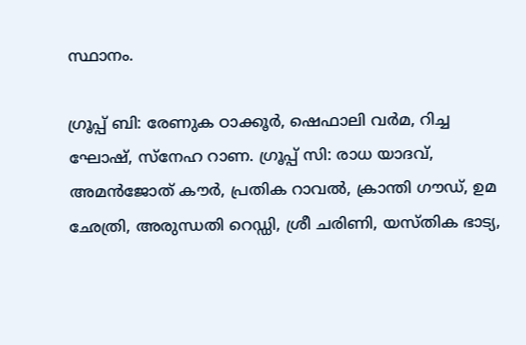സ്ഥാനം.

ഗ്രൂപ്പ് ബി: രേണുക ഠാക്കൂര്‍, ഷെഫാലി വര്‍മ, റിച്ച ഘോഷ്, സ്നേഹ റാണ. ഗ്രൂപ്പ് സി: രാധ യാദവ്, അമന്‍ജോത് കൗര്‍, പ്രതിക റാവല്‍, ക്രാന്തി ഗൗഡ്, ഉമ ഛേത്രി, അരുന്ധതി റെഡ്ഡി, ശ്രീ ചരിണി, യസ്തിക ഭാട്യ,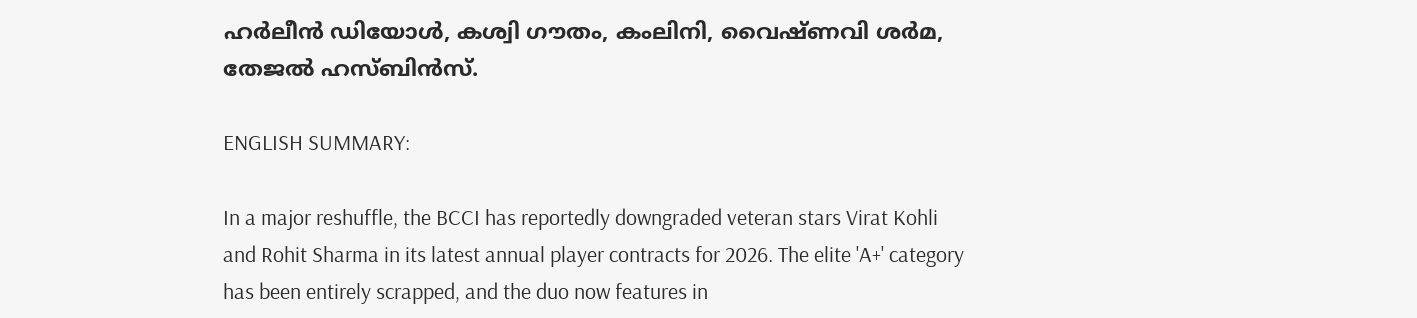ഹര്‍ലീന്‍ ഡിയോള്‍, കശ്വി ഗൗതം, കംലിനി, വൈഷ്ണവി ശര്‍മ, തേജല്‍ ഹസ്ബിന്‍സ്.

ENGLISH SUMMARY:

In a major reshuffle, the BCCI has reportedly downgraded veteran stars Virat Kohli and Rohit Sharma in its latest annual player contracts for 2026. The elite 'A+' category has been entirely scrapped, and the duo now features in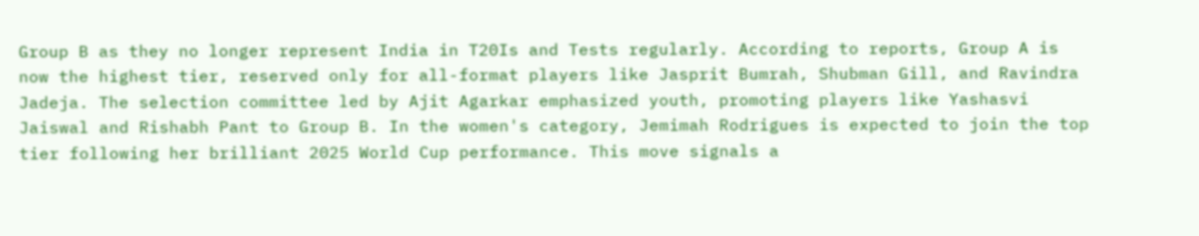Group B as they no longer represent India in T20Is and Tests regularly. According to reports, Group A is now the highest tier, reserved only for all-format players like Jasprit Bumrah, Shubman Gill, and Ravindra Jadeja. The selection committee led by Ajit Agarkar emphasized youth, promoting players like Yashasvi Jaiswal and Rishabh Pant to Group B. In the women's category, Jemimah Rodrigues is expected to join the top tier following her brilliant 2025 World Cup performance. This move signals a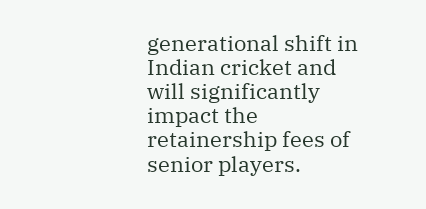generational shift in Indian cricket and will significantly impact the retainership fees of senior players.